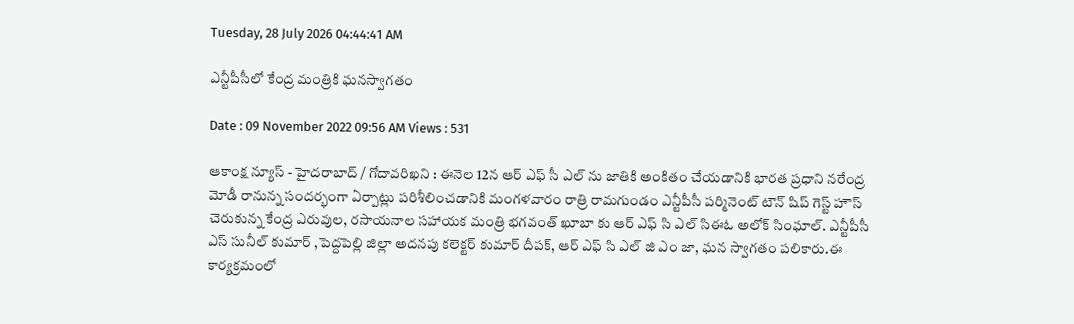Tuesday, 28 July 2026 04:44:41 AM

ఎన్టీపీసీలో కేంద్ర మంత్రికి ఘనస్వాగతం

Date : 09 November 2022 09:56 AM Views : 531

ఆకాంక్ష న్యూస్ - హైదరాబాద్ / గోదావరిఖని : ఈనెల 12న ఆర్ ఎఫ్ సీ ఎల్ ను జాతికి అంకితం చేయడానికి భారత ప్రధాని నరేంద్ర మోడీ రానున్న సందర్భంగా ఏర్పాట్లు పరిశీలించడానికి మంగళవారం రాత్రి రామగుండం ఎన్టీపీసీ పర్మినెంట్ టౌన్ షిప్ గెస్ట్ హౌస్ చెరుకున్న కేంద్ర ఎరువుల, రసాయనాల సహాయక మంత్రి భగవంత్ ఖూబా కు ఆర్ ఎఫ్ సి ఎల్ సిఈఓ అలోక్ సింఘాల్. ఎన్టీపీసీ ఎస్ సునీల్ కుమార్ ,పెద్దపెల్లి జిల్లా అదనపు కలెక్టర్ కుమార్ దీపక్, ఆర్ ఎఫ్ సి ఎల్ జి ఎం జా, ఘన స్వాగతం పలికారు.ఈ కార్యక్రమంలో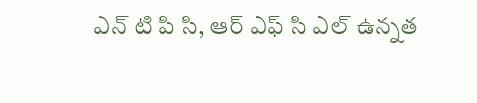ఎన్ టి పి సి, ఆర్ ఎఫ్ సి ఎల్ ఉన్నత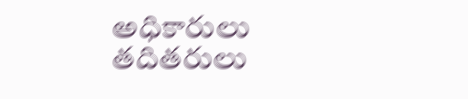అధికారులు తదితరులు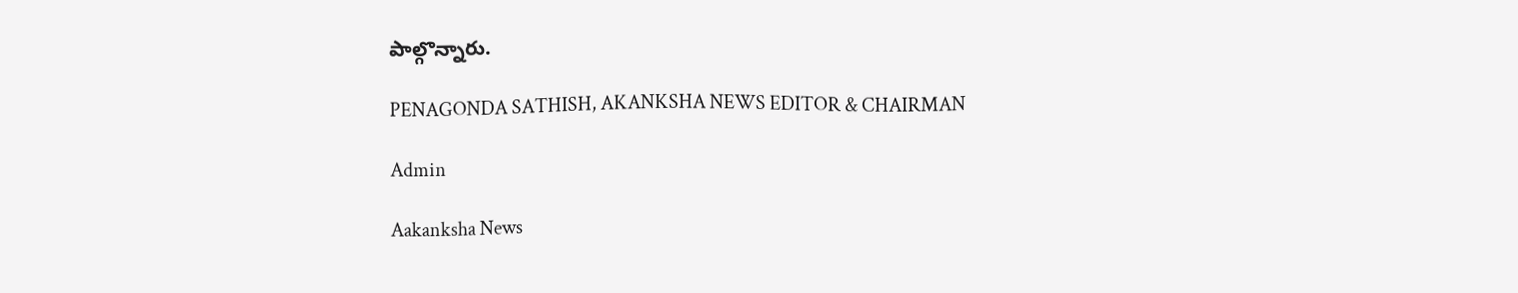పాల్గొన్నారు.

PENAGONDA SATHISH, AKANKSHA NEWS EDITOR & CHAIRMAN

Admin

Aakanksha News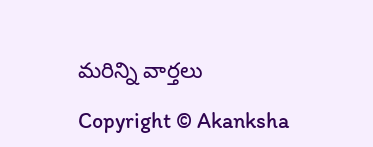మరిన్ని వార్తలు

Copyright © Akanksha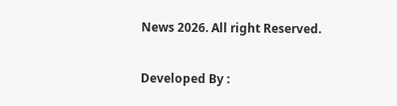News 2026. All right Reserved.

Developed By :